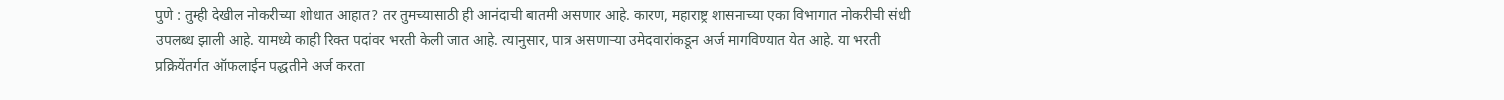पुणे : तुम्ही देखील नोकरीच्या शोधात आहात? तर तुमच्यासाठी ही आनंदाची बातमी असणार आहे. कारण, महाराष्ट्र शासनाच्या एका विभागात नोकरीची संधी उपलब्ध झाली आहे. यामध्ये काही रिक्त पदांवर भरती केली जात आहे. त्यानुसार, पात्र असणाऱ्या उमेदवारांकडून अर्ज मागविण्यात येत आहे. या भरती प्रक्रियेंतर्गत ऑफलाईन पद्धतीने अर्ज करता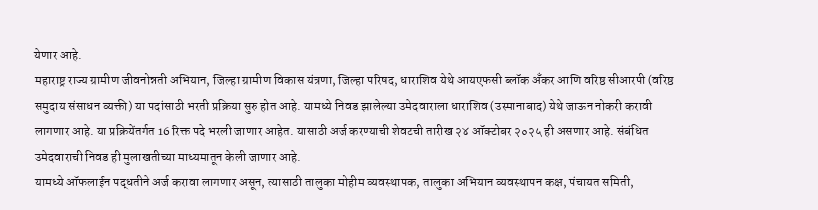येणार आहे.
महाराष्ट्र राज्य ग्रामीण जीवनोन्नती अभियान, जिल्हा ग्रामीण विकास यंत्रणा, जिल्हा परिषद, धाराशिव येथे आयएफसी ब्लॉक अँकर आणि वरिष्ठ सीआरपी (वरिष्ठ समुदाय संसाधन व्यक्ती) या पदांसाठी भरती प्रक्रिया सुरु होत आहे. यामध्ये निवड झालेल्या उमेदवाराला धाराशिव (उस्मानाबाद) येथे जाऊन नोकरी करावी लागणार आहे. या प्रक्रियेंतर्गत 16 रिक्त पदे भरली जाणार आहेत. यासाठी अर्ज करण्याची शेवटची तारीख २४ ऑक्टोबर २०२५ ही असणार आहे. संबंधित उमेदवाराची निवड ही मुलाखतीच्या माध्यमातून केली जाणार आहे.
यामध्ये ऑफलाईन पद्धतीने अर्ज करावा लागणार असून, त्यासाठी तालुका मोहीम व्यवस्थापक, तालुका अभियान व्यवस्थापन कक्ष, पंचायत समिती,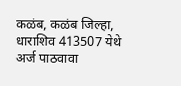कळंब, कळंब जिल्हा, धाराशिव 413507 येथे अर्ज पाठवावा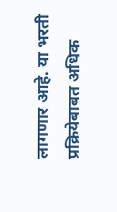लागणार आहे. या भरती प्रक्रियेबाबत अधिक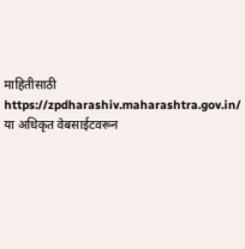माहितीसाठी https://zpdharashiv.maharashtra.gov.in/ या अधिकृत वेबसाईटवरून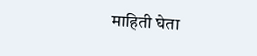माहिती घेता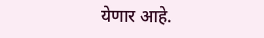येणार आहे.